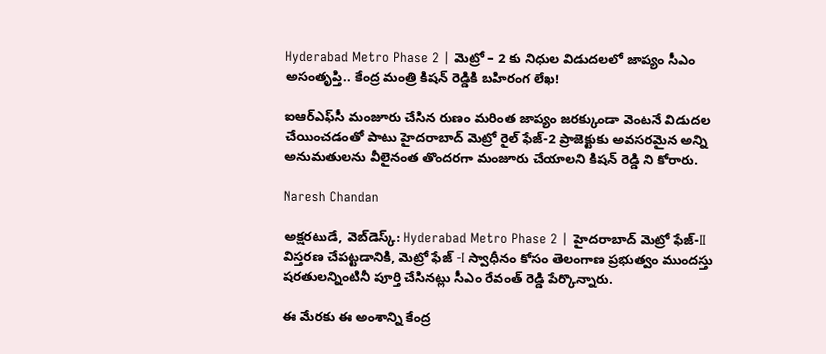Hyderabad Metro Phase 2 | మెట్రో – 2 కు నిధుల విడుదలలో జాప్యం సీఎం అసంతృప్తి.. కేంద్ర మంత్రి కిషన్ రెడ్డికి బహిరంగ లేఖ!

ఐఆర్‌ఎఫ్‌సీ మంజూరు చేసిన రుణం మరింత జాప్యం జరక్కుండా వెంటనే విడుదల చేయించడంతో పాటు హైదరాబాద్ మెట్రో రైల్ ఫేజ్-2 ప్రాజెక్టుకు అవసరమైన అన్ని అనుమతులను వీలైనంత తొందరగా మంజూరు చేయాలని కిషన్ రెడ్డి ని కోరారు.

Naresh Chandan

అక్షరటుడే, వెబ్‌డెస్క్‌: Hyderabad Metro Phase 2 | హైదరాబాద్ మెట్రో ఫేజ్-II విస్తరణ చేపట్టడానికి, మెట్రో ఫేజ్ -I స్వాధీనం కోసం తెలంగాణ ప్రభుత్వం ముందస్తు షరతులన్నింటినీ పూర్తి చేసినట్లు సీఎం రేవంత్ రెడ్డి పేర్కొన్నారు.

ఈ మేరకు ఈ అంశాన్ని కేంద్ర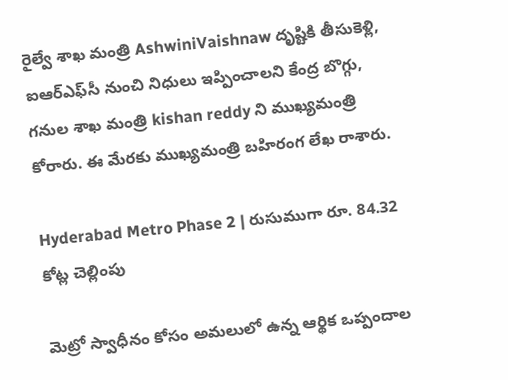రైల్వే శాఖ మంత్రి AshwiniVaishnaw దృష్టికి తీసుకెళ్లి, ఐఆర్‌ఎఫ్‌సీ నుంచి నిధులు ఇప్పించాలని కేంద్ర బొగ్గు, గనుల శాఖ మంత్రి kishan reddy ని ముఖ్యమంత్రి కోరారు. ఈ మేరకు ముఖ్యమంత్రి బహిరంగ లేఖ రాశారు.

Hyderabad Metro Phase 2 | రుసుముగా రూ. 84.32 కోట్ల చెల్లింపు

మెట్రో స్వాధీనం కోసం అమలులో ఉన్న ఆర్థిక ఒప్పందాల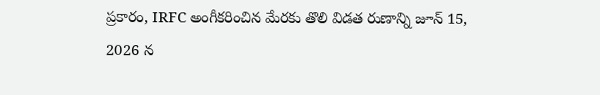ప్రకారం, IRFC అంగీకరించిన మేరకు తొలి విడత రుణాన్ని జూన్ 15, 2026 న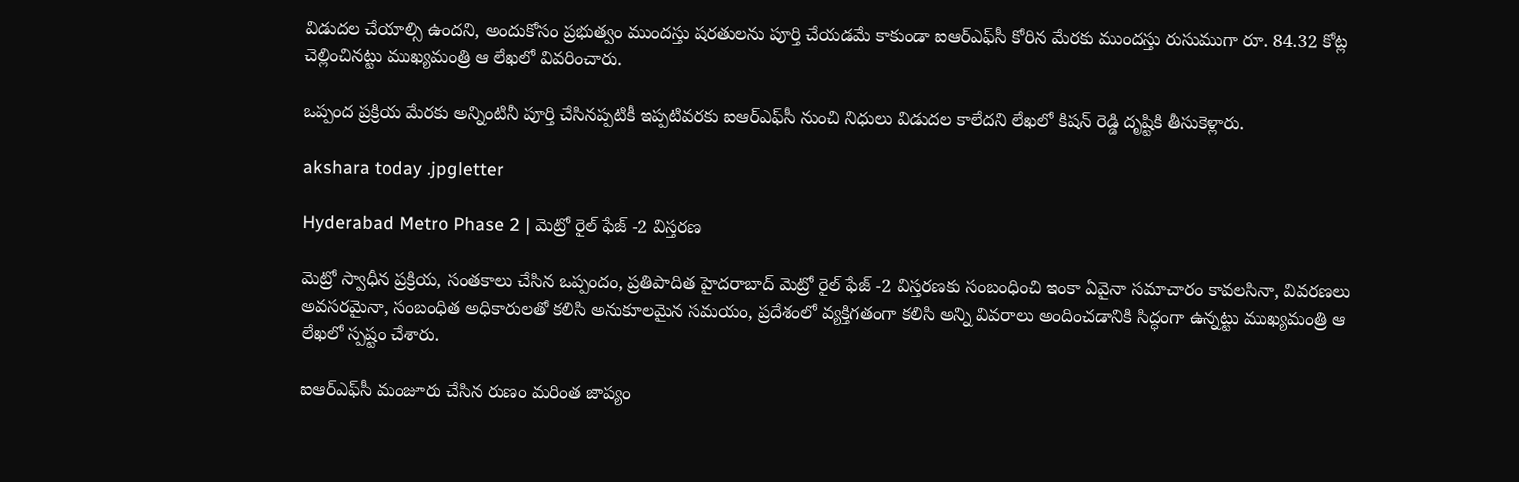విడుదల చేయాల్సి ఉందని, అందుకోసం ప్రభుత్వం ముందస్తు షరతులను పూర్తి చేయడమే కాకుండా ఐఆర్‌ఎఫ్‌సీ కోరిన మేరకు ముందస్తు రుసుముగా రూ. 84.32 కోట్ల చెల్లించినట్టు ముఖ్యమంత్రి ఆ లేఖలో వివరించారు.

ఒప్పంద ప్రక్రియ మేరకు అన్నింటినీ పూర్తి చేసినప్పటికీ ఇప్పటివరకు ఐఆర్‌ఎఫ్‌సీ నుంచి నిధులు విడుదల కాలేదని లేఖలో కిషన్ రెడ్డి దృష్టికి తీసుకెళ్లారు.

akshara today .jpgletter

Hyderabad Metro Phase 2 | మెట్రో రైల్ ఫేజ్ -2 విస్తరణ

మెట్రో స్వాధీన ప్రక్రియ, సంతకాలు చేసిన ఒప్పందం, ప్రతిపాదిత హైదరాబాద్ మెట్రో రైల్ ఫేజ్ -2 విస్తరణకు సంబంధించి ఇంకా ఏవైనా సమాచారం కావలసినా, వివరణలు అవసరమైనా, సంబంధిత అధికారులతో కలిసి అనుకూలమైన సమయం, ప్రదేశంలో వ్యక్తిగతంగా కలిసి అన్ని వివరాలు అందించడానికి సిద్ధంగా ఉన్నట్టు ముఖ్యమంత్రి ఆ లేఖలో స్పష్టం చేశారు.

ఐఆర్‌ఎఫ్‌సీ మంజూరు చేసిన రుణం మరింత జాప్యం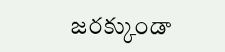జరక్కుండా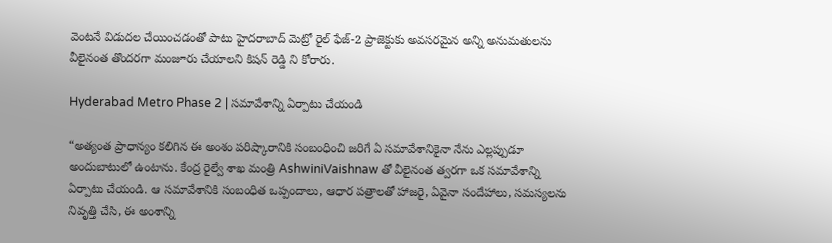వెంటనే విడుదల చేయించడంతో పాటు హైదరాబాద్ మెట్రో రైల్ ఫేజ్-2 ప్రాజెక్టుకు అవసరమైన అన్ని అనుమతులను వీలైనంత తొందరగా మంజూరు చేయాలని కిషన్ రెడ్డి ని కోరారు.

Hyderabad Metro Phase 2 | సమావేశాన్ని ఏర్పాటు చేయండి

“అత్యంత ప్రాధాన్యం కలిగిన ఈ అంశం పరిష్కారానికి సంబంధించి జరిగే ఏ సమావేశానికైనా నేను ఎల్లప్పుడూ అందుబాటులో ఉంటాను. కేంద్ర రైల్వే శాఖ మంత్రి AshwiniVaishnaw తో వీలైనంత త్వరగా ఒక సమావేశాన్ని ఏర్పాటు చేయండి. ఆ సమావేశానికి సంబంధిత ఒప్పందాలు, ఆధార పత్రాలతో హాజరై, ఏవైనా సందేహాలు, సమస్యలను నివృత్తి చేసి, ఈ అంశాన్ని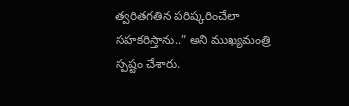త్వరితగతిన పరిష్కరించేలా సహకరిస్తాను..” అని ముఖ్యమంత్రి స్పష్టం చేశారు.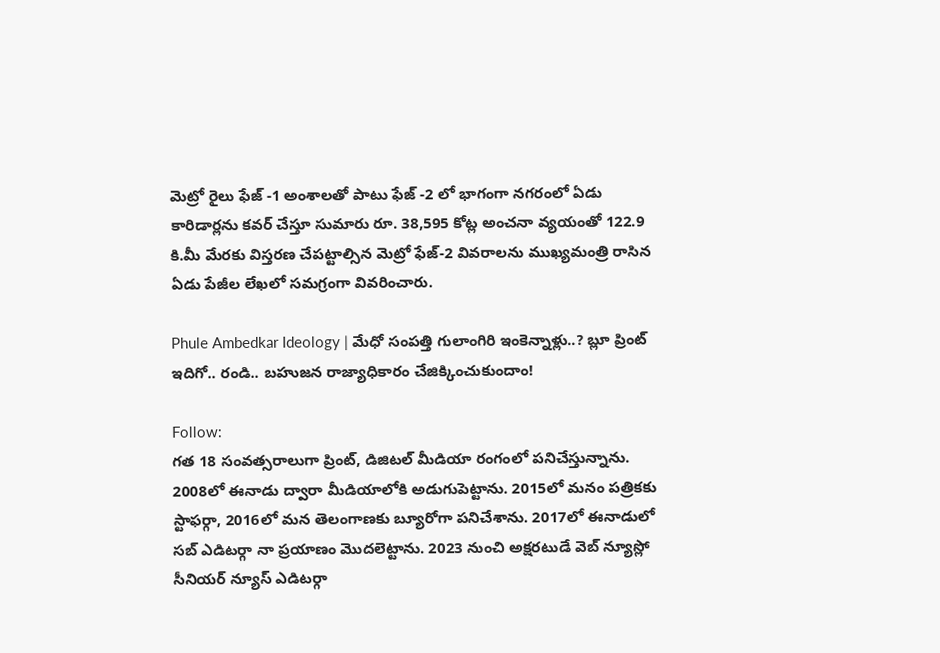మెట్రో రైలు ఫేజ్ -1 అంశాలతో పాటు ఫేజ్ -2 లో భాగంగా నగరంలో ఏడు కారిడార్లను కవర్ చేస్తూ సుమారు రూ. 38,595 కోట్ల అంచనా వ్యయంతో 122.9 కి.మీ మేరకు విస్తరణ చేపట్టాల్సిన మెట్రో ఫేజ్-2 వివరాలను ముఖ్యమంత్రి రాసిన ఏడు పేజీల లేఖలో సమగ్రంగా వివరించారు.

Phule Ambedkar Ideology | మేధో సంపత్తి గులాంగిరి ఇంకెన్నాళ్లు..? బ్లూ ప్రింట్ ఇదిగో.. రండి.. బహుజన రాజ్యాధికారం చేజిక్కించుకుందాం!

Follow:
గత 18 సంవత్సరాలుగా ప్రింట్, డిజిటల్ మీడియా రంగంలో పనిచేస్తున్నాను. 2008లో ఈనాడు ద్వారా మీడియాలోకి అడుగుపెట్టాను. 2015లో మనం పత్రికకు స్టాఫర్గా, 2016లో మన తెలంగాణకు బ్యూరోగా పనిచేశాను. 2017లో ఈనాడులో సబ్ ఎడిటర్గా నా ప్రయాణం మొదలెట్టాను. 2023 నుంచి అక్షరటుడే వెబ్ న్యూస్లో సీనియర్ న్యూస్ ఎడిటర్గా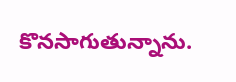కొనసాగుతున్నాను.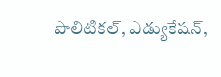పొలిటికల్, ఎడ్యుకేషన్,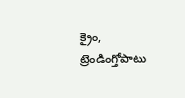క్రైం, ట్రెండింగ్తోపాటు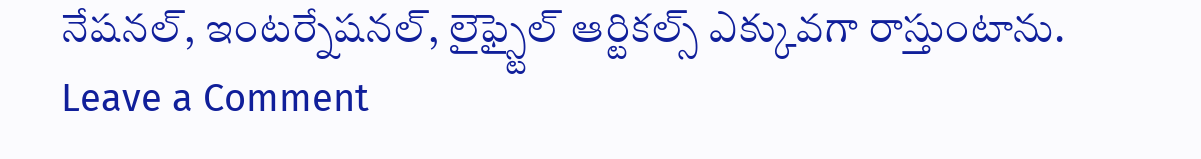నేషనల్, ఇంటర్నేషనల్, లైఫ్స్టైల్ ఆర్టికల్స్ ఎక్కువగా రాస్తుంటాను.
Leave a Comment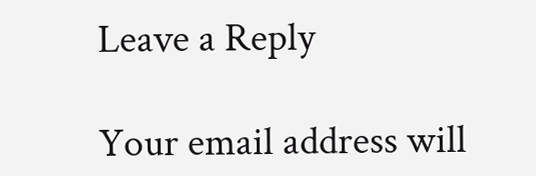Leave a Reply

Your email address will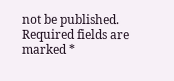not be published. Required fields are marked *